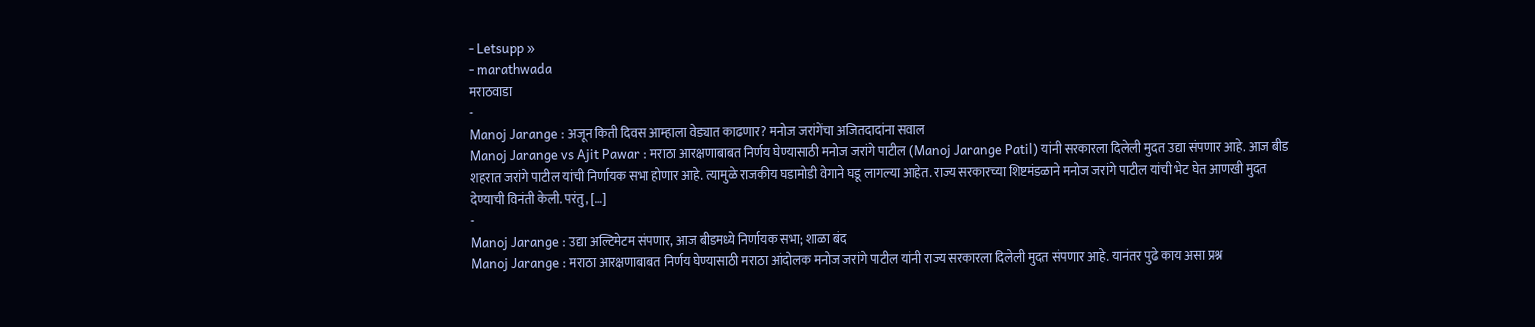- Letsupp »
- marathwada
मराठवाडा
-
Manoj Jarange : अजून किती दिवस आम्हाला वेड्यात काढणार? मनोज जरांगेंचा अजितदादांना सवाल
Manoj Jarange vs Ajit Pawar : मराठा आरक्षणाबाबत निर्णय घेण्यासाठी मनोज जरांगे पाटील (Manoj Jarange Patil) यांनी सरकारला दिलेली मुदत उद्या संपणार आहे. आज बीड शहरात जरांगे पाटील यांची निर्णायक सभा होणार आहे. त्यामुळे राजकीय घडामोडी वेगाने घडू लागल्या आहेत. राज्य सरकारच्या शिष्टमंडळाने मनोज जरांगे पाटील यांची भेट घेत आणखी मुदत देण्याची विनंती केली. परंतु, […]
-
Manoj Jarange : उद्या अल्टिमेटम संपणार, आज बीडमध्ये निर्णायक सभा; शाळा बंद
Manoj Jarange : मराठा आरक्षणाबाबत निर्णय घेण्यासाठी मराठा आंदोलक मनोज जरांगे पाटील यांनी राज्य सरकारला दिलेली मुदत संपणार आहे. यानंतर पुढे काय असा प्रश्न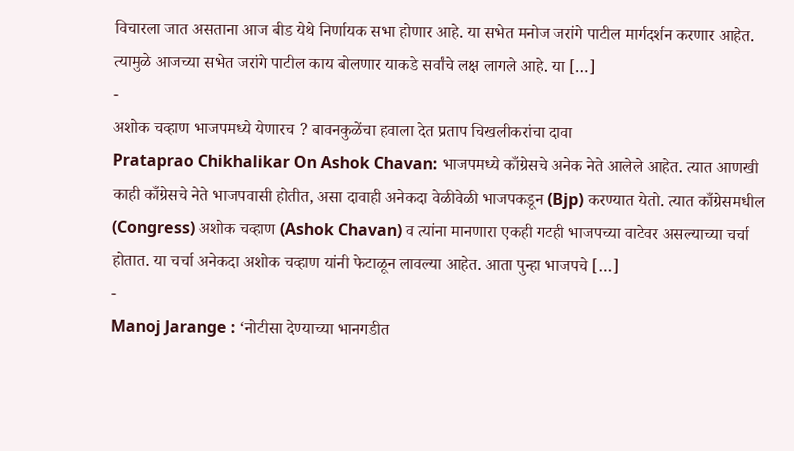विचारला जात असताना आज बीड येथे निर्णायक सभा होणार आहे. या सभेत मनोज जरांगे पाटील मार्गदर्शन करणार आहेत. त्यामुळे आजच्या सभेत जरांगे पाटील काय बोलणार याकडे सर्वांचे लक्ष लागले आहे. या […]
-
अशोक चव्हाण भाजपमध्ये येणारच ? बावनकुळेंचा हवाला देत प्रताप चिखलीकरांचा दावा
Prataprao Chikhalikar On Ashok Chavan: भाजपमध्ये काँग्रेसचे अनेक नेते आलेले आहेत. त्यात आणखी काही काँग्रेसचे नेते भाजपवासी होतीत, असा दावाही अनेकदा वेळीवेळी भाजपकडून (Bjp) करण्यात येतो. त्यात काँग्रेसमधील (Congress) अशोक चव्हाण (Ashok Chavan) व त्यांना मानणारा एकही गटही भाजपच्या वाटेवर असल्याच्या चर्चा होतात. या चर्चा अनेकदा अशोक चव्हाण यांनी फेटाळून लावल्या आहेत. आता पुन्हा भाजपचे […]
-
Manoj Jarange : ‘नोटीसा देण्याच्या भानगडीत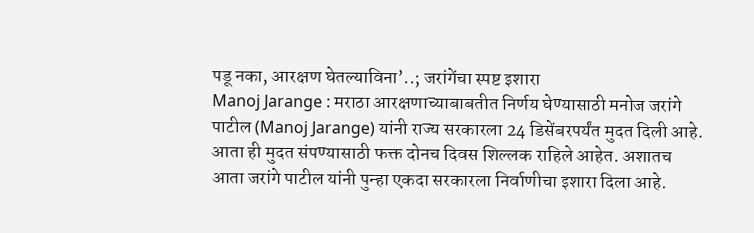पडू नका, आरक्षण घेतल्याविना’..; जरांगेंचा स्पष्ट इशारा
Manoj Jarange : मराठा आरक्षणाच्याबाबतीत निर्णय घेण्यासाठी मनोज जरांगे पाटील (Manoj Jarange) यांनी राज्य सरकारला 24 डिसेंबरपर्यंत मुदत दिली आहे. आता ही मुदत संपण्यासाठी फक्त दोनच दिवस शिल्लक राहिले आहेत. अशातच आता जरांगे पाटील यांनी पुन्हा एकदा सरकारला निर्वाणीचा इशारा दिला आहे.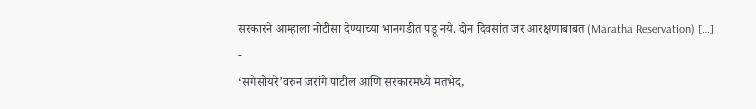सरकारने आम्हाला नोटीसा देण्याच्या भानगडीत पडू नये. दोन दिवसांत जर आरक्षणाबाबत (Maratha Reservation) […]
-
‘सगेसोयरे’वरुन जरांगे पाटील आणि सरकारमध्ये मतभेद,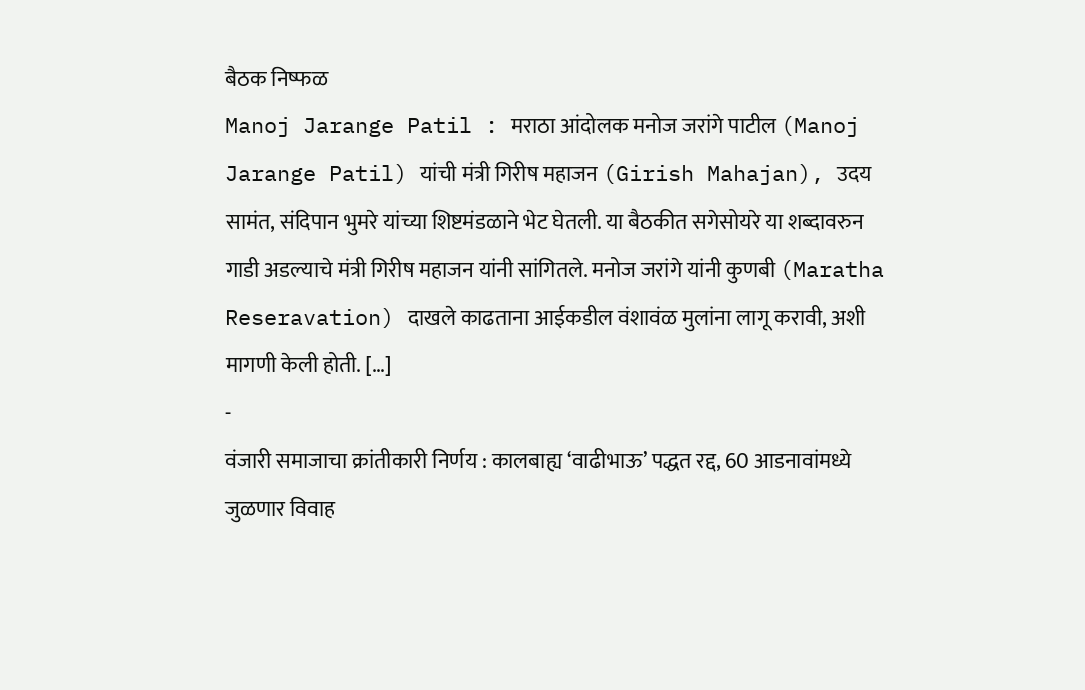बैठक निष्फळ
Manoj Jarange Patil : मराठा आंदोलक मनोज जरांगे पाटील (Manoj Jarange Patil) यांची मंत्री गिरीष महाजन (Girish Mahajan), उदय सामंत, संदिपान भुमरे यांच्या शिष्टमंडळाने भेट घेतली. या बैठकीत सगेसोयरे या शब्दावरुन गाडी अडल्याचे मंत्री गिरीष महाजन यांनी सांगितले. मनोज जरांगे यांनी कुणबी (Maratha Reseravation) दाखले काढताना आईकडील वंशावंळ मुलांना लागू करावी, अशी मागणी केली होती. […]
-
वंजारी समाजाचा क्रांतीकारी निर्णय : कालबाह्य ‘वाढीभाऊ’ पद्धत रद्द, 60 आडनावांमध्ये जुळणार विवाह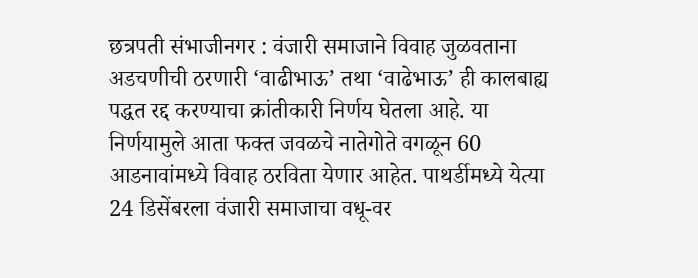छत्रपती संभाजीनगर : वंजारी समाजाने विवाह जुळवताना अडचणीची ठरणारी ‘वाढीभाऊ’ तथा ‘वाढेभाऊ’ ही कालबाह्य पद्धत रद्द करण्याचा क्रांतीकारी निर्णय घेतला आहे. या निर्णयामुले आता फक्त जवळचे नातेगोते वगळून 60 आडनावांमध्ये विवाह ठरविता येणार आहेत. पाथर्डीमध्ये येत्या 24 डिसेंबरला वंजारी समाजाचा वधू-वर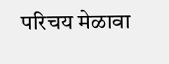परिचय मेळावा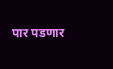पार पडणार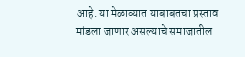आहे. या मेळाव्यात याबाबतचा प्रस्ताव मांडला जाणार असल्याचे समाजातील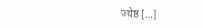ज्येष्ठ […]